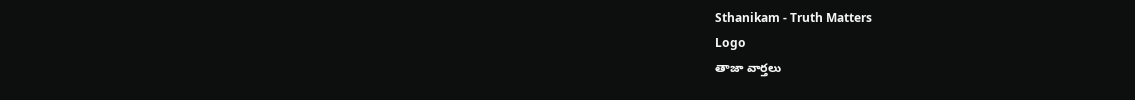Sthanikam - Truth Matters
Logo
తాజా వార్తలు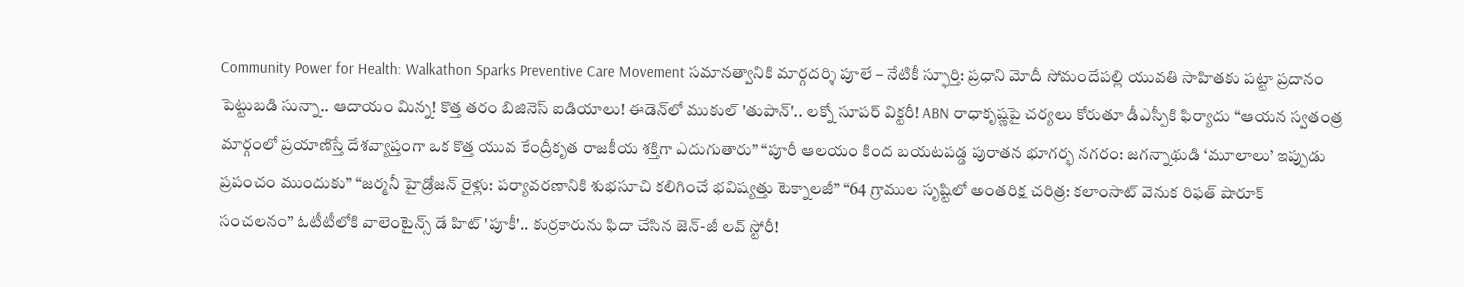Community Power for Health: Walkathon Sparks Preventive Care Movement సమానత్వానికి మార్గదర్శి పూలే – నేటికీ స్ఫూర్తి: ప్రధాని మోదీ సోమందేపల్లి యువతి సాహితకు పట్టా ప్రదానం పెట్టుబడి సున్నా.. ఆదాయం మిన్న! కొత్త తరం బిజినెస్ ఐడియాలు! ఈడెన్‌లో ముకుల్ 'తుపాన్'.. లక్నో సూపర్ విక్టరీ! ABN రాధాకృష్ణపై చర్యలు కోరుతూ డీఎస్పీకి ఫిర్యాదు “ఆయన స్వతంత్ర మార్గంలో ప్రయాణిస్తే దేశవ్యాప్తంగా ఒక కొత్త యువ కేంద్రీకృత రాజకీయ శక్తిగా ఎదుగుతారు” “పూరీ ఆలయం కింద బయటపడ్డ పురాతన భూగర్భ నగరం: జగన్నాథుడి ‘మూలాలు’ ఇప్పుడు ప్రపంచం ముందుకు” “జర్మనీ హైడ్రోజన్ రైళ్లు: పర్యావరణానికి శుభసూచి కలిగించే భవిష్యత్తు టెక్నాలజీ” “64 గ్రాముల సృష్టిలో అంతరిక్ష చరిత్ర: కలాంసాట్ వెనుక రిఫత్ షారూక్ సంచలనం” ఓటీటీలోకి వాలెంటైన్స్ డే హిట్ 'పూకీ'.. కుర్రకారును ఫిదా చేసిన జెన్-జీ లవ్ స్టోరీ!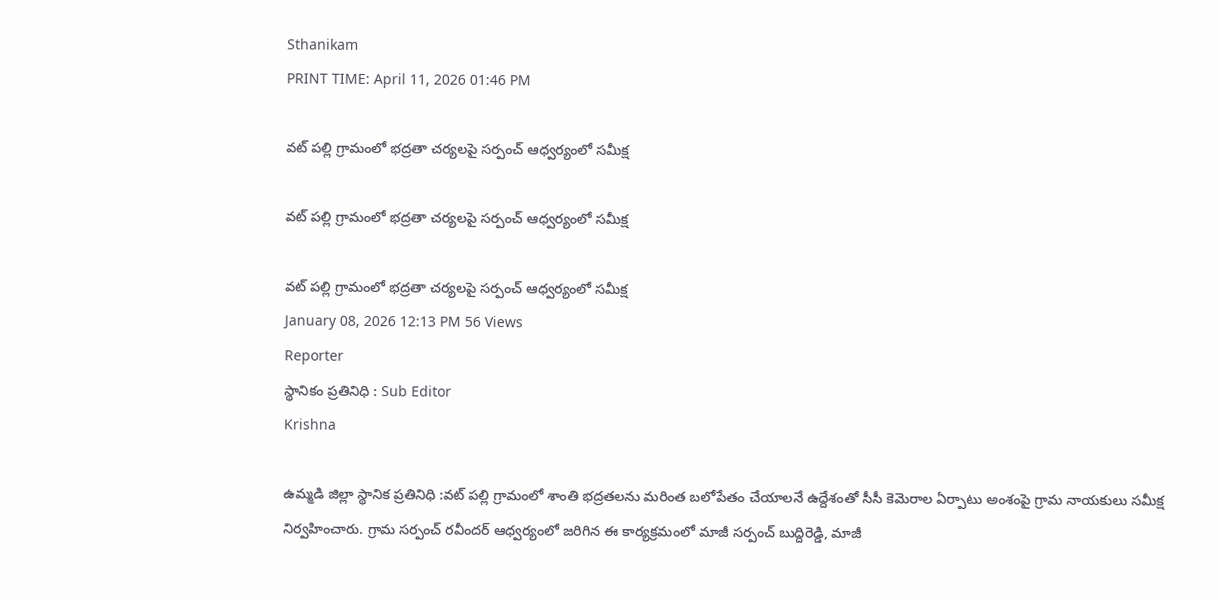Sthanikam
PRINT TIME: April 11, 2026 01:46 PM

వట్ పల్లి గ్రామంలో భద్రతా చర్యలపై సర్పంచ్ ఆధ్వర్యంలో సమీక్ష

వట్ పల్లి గ్రామంలో భద్రతా చర్యలపై సర్పంచ్ ఆధ్వర్యంలో సమీక్ష

వట్ పల్లి గ్రామంలో భద్రతా చర్యలపై సర్పంచ్ ఆధ్వర్యంలో సమీక్ష
January 08, 2026 12:13 PM 56 Views
Reporter
స్థానికం ప్రతినిధి : Sub Editor
Krishna

ఉమ్మడి జిల్లా స్థానిక ప్రతినిధి :వట్ పల్లి గ్రామంలో శాంతి భద్రతలను మరింత బలోపేతం చేయాలనే ఉద్దేశంతో సీసీ కెమెరాల ఏర్పాటు అంశంపై గ్రామ నాయకులు సమీక్ష నిర్వహించారు. గ్రామ సర్పంచ్ రవీందర్ ఆధ్వర్యంలో జరిగిన ఈ కార్యక్రమంలో మాజీ సర్పంచ్ బుద్దిరెడ్డి, మాజీ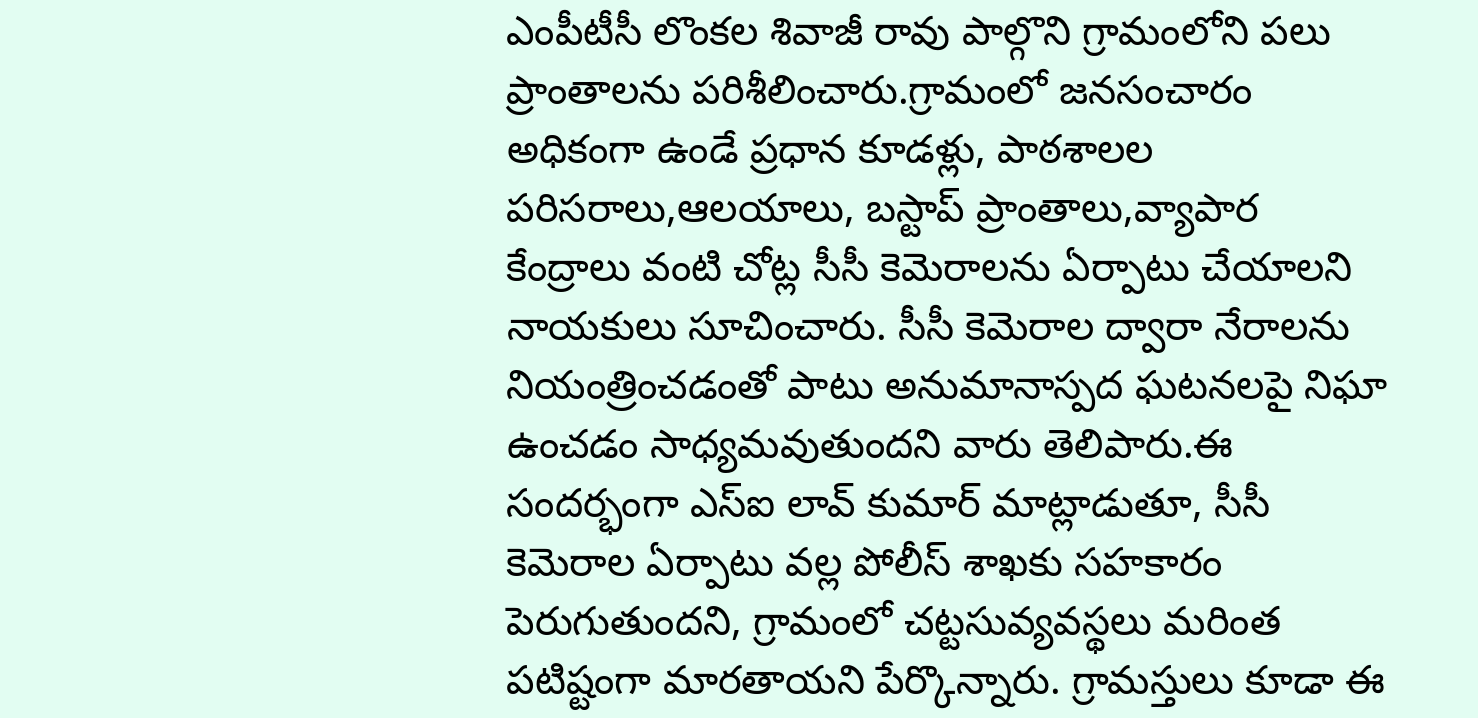ఎంపీటీసీ లొంకల శివాజీ రావు పాల్గొని గ్రామంలోని పలు ప్రాంతాలను పరిశీలించారు.గ్రామంలో జనసంచారం అధికంగా ఉండే ప్రధాన కూడళ్లు, పాఠశాలల పరిసరాలు,ఆలయాలు, బస్టాప్ ప్రాంతాలు,వ్యాపార కేంద్రాలు వంటి చోట్ల సీసీ కెమెరాలను ఏర్పాటు చేయాలని నాయకులు సూచించారు. సీసీ కెమెరాల ద్వారా నేరాలను నియంత్రించడంతో పాటు అనుమానాస్పద ఘటనలపై నిఘా ఉంచడం సాధ్యమవుతుందని వారు తెలిపారు.ఈ సందర్భంగా ఎస్ఐ లావ్ కుమార్ మాట్లాడుతూ, సీసీ కెమెరాల ఏర్పాటు వల్ల పోలీస్ శాఖకు సహకారం పెరుగుతుందని, గ్రామంలో చట్టసువ్యవస్థలు మరింత పటిష్టంగా మారతాయని పేర్కొన్నారు. గ్రామస్తులు కూడా ఈ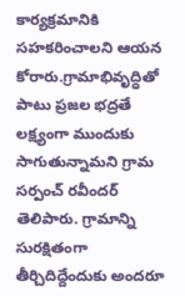కార్యక్రమానికి సహకరించాలని ఆయన కోరారు.గ్రామాభివృద్ధితో పాటు ప్రజల భద్రతే లక్ష్యంగా ముందుకు సాగుతున్నామని గ్రామ సర్పంచ్ రవీందర్ తెలిపారు. గ్రామాన్ని సురక్షితంగా తీర్చిదిద్దేందుకు అందరూ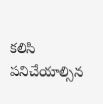కలిసి పనిచేయాల్సిన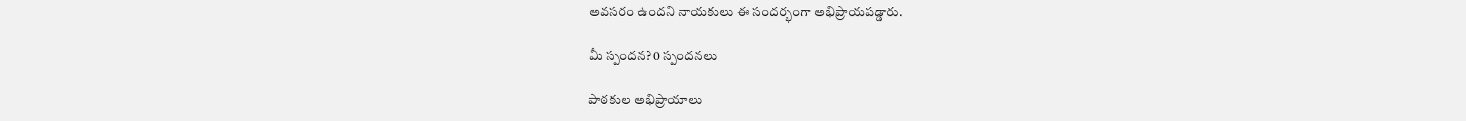అవసరం ఉందని నాయకులు ఈ సందర్భంగా అభిప్రాయపడ్డారు.

మీ స్పందన? 0 స్పందనలు

పాఠకుల అభిప్రాయాలు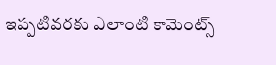ఇప్పటివరకు ఎలాంటి కామెంట్స్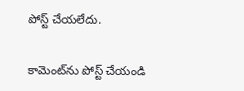పోస్ట్ చేయలేదు.


కామెంట్‌ను పోస్ట్ చేయండి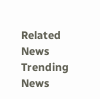Related News
Trending News